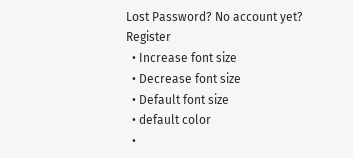Lost Password? No account yet? Register
  • Increase font size
  • Decrease font size
  • Default font size
  • default color
  •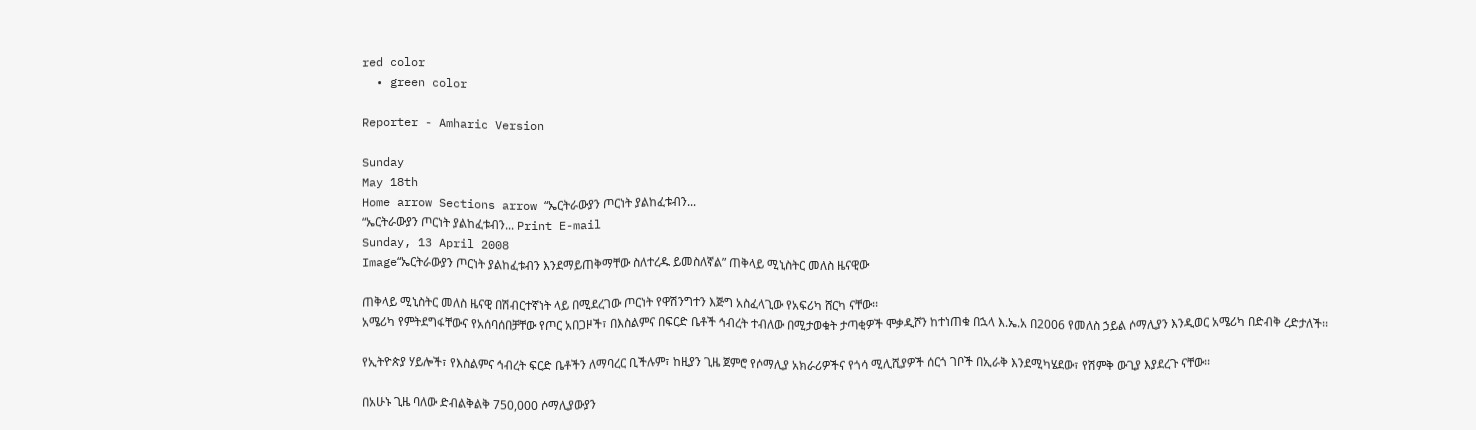red color
  • green color

Reporter - Amharic Version

Sunday
May 18th
Home arrow Sections arrow “ኤርትራውያን ጦርነት ያልከፈቱብን...
“ኤርትራውያን ጦርነት ያልከፈቱብን... Print E-mail
Sunday, 13 April 2008
Image“ኤርትራውያን ጦርነት ያልከፈቱብን እንደማይጠቅማቸው ስለተረዱ ይመስለኛል” ጠቅላይ ሚኒስትር መለስ ዜናዊው

ጠቅላይ ሚኒስትር መለስ ዜናዊ በሽብርተኛነት ላይ በሚደረገው ጦርነት የዋሽንግተን እጅግ አስፈላጊው የአፍሪካ ሸርካ ናቸው፡፡
አሜሪካ የምትደግፋቸውና የአሰባሰበቻቸው የጦር አበጋዞች፣ በእስልምና በፍርድ ቤቶች ኅብረት ተብለው በሚታወቁት ታጣቂዎች ሞቃዲሾን ከተነጠቁ በኋላ እ.ኤ.አ በ2006 የመለስ ኃይል ሶማሊያን እንዲወር አሜሪካ በድብቅ ረድታለች፡፡

የኢትዮጵያ ሃይሎች፣ የእስልምና ኅብረት ፍርድ ቤቶችን ለማባረር ቢችሉም፣ ከዚያን ጊዜ ጀምሮ የሶማሊያ አክራሪዎችና የጎሳ ሚሊሺያዎች ሰርጎ ገቦች በኢራቅ እንደሚካሄደው፣ የሽምቅ ውጊያ እያደረጉ ናቸው፡፡

በአሁኑ ጊዜ ባለው ድብልቅልቅ 750,000 ሶማሊያውያን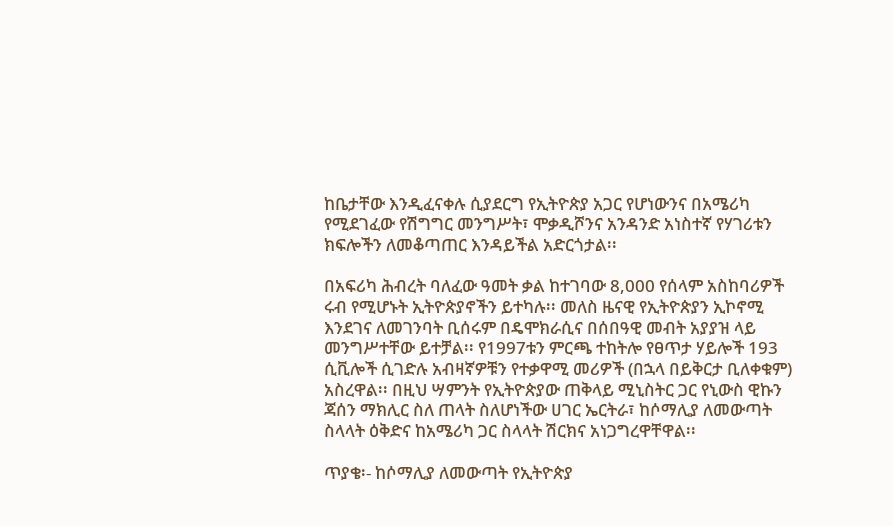ከቤታቸው እንዲፈናቀሉ ሲያደርግ የኢትዮጵያ አጋር የሆነውንና በአሜሪካ የሚደገፈው የሽግግር መንግሥት፣ ሞቃዲሾንና አንዳንድ አነስተኛ የሃገሪቱን ክፍሎችን ለመቆጣጠር እንዳይችል አድርጎታል፡፡

በአፍሪካ ሕብረት ባለፈው ዓመት ቃል ከተገባው 8,000 የሰላም አስከባሪዎች ሩብ የሚሆኑት ኢትዮጵያኖችን ይተካሉ፡፡ መለስ ዜናዊ የኢትዮጵያን ኢኮኖሚ እንደገና ለመገንባት ቢሰሩም በዴሞክራሲና በሰበዓዊ መብት አያያዝ ላይ መንግሥተቸው ይተቻል፡፡ የ1997ቱን ምርጫ ተከትሎ የፀጥታ ሃይሎች 193 ሲቪሎች ሲገድሉ አብዛኛዎቹን የተቃዋሚ መሪዎች (በኋላ በይቅርታ ቢለቀቁም) አስረዋል፡፡ በዚህ ሣምንት የኢትዮጵያው ጠቅላይ ሚኒስትር ጋር የኒውስ ዊኩን ጃሰን ማክሊር ስለ ጠላት ስለሆነችው ሀገር ኤርትራ፣ ከሶማሊያ ለመውጣት ስላላት ዕቅድና ከአሜሪካ ጋር ስላላት ሽርክና አነጋግረዋቸዋል፡፡

ጥያቄ፡- ከሶማሊያ ለመውጣት የኢትዮጵያ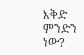እቅድ ምንድን ነው?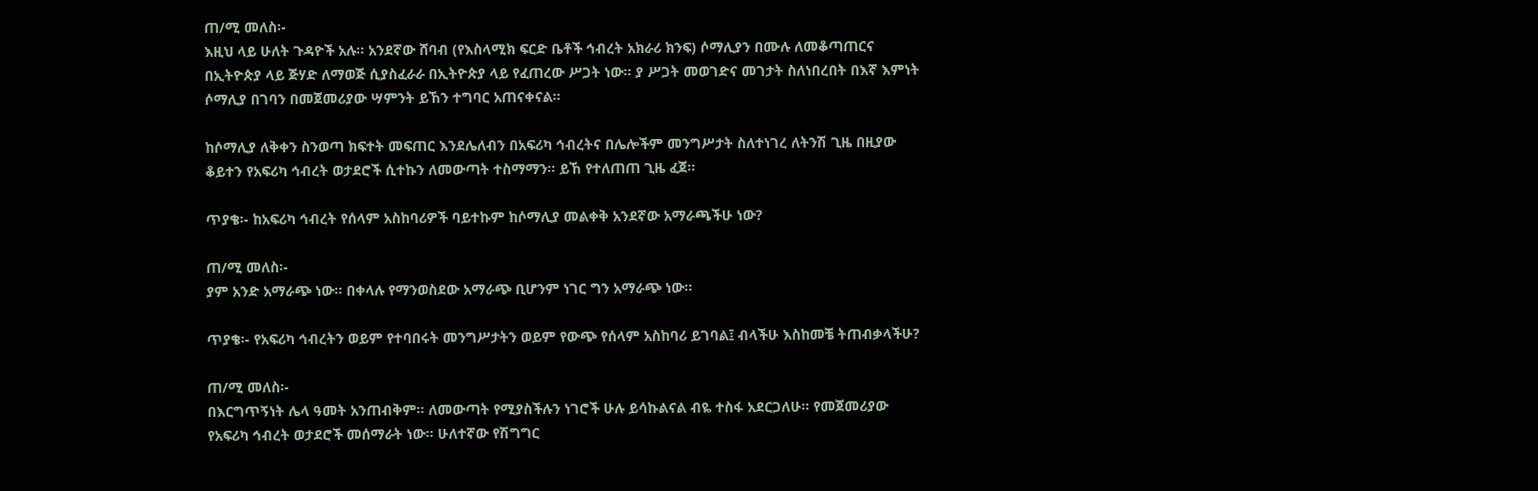ጠ/ሚ መለስ፡-
እዚህ ላይ ሁለት ጉዳዮች አሉ፡፡ አንደኛው ሸባብ (የእስላሚክ ፍርድ ቤቶች ኅብረት አክራሪ ክንፍ) ሶማሊያን በሙሉ ለመቆጣጠርና በኢትዮጵያ ላይ ጅሃድ ለማወጅ ሲያስፈራራ በኢትዮጵያ ላይ የፈጠረው ሥጋት ነው፡፡ ያ ሥጋት መወገድና መገታት ስለነበረበት በእኛ እምነት ሶማሊያ በገባን በመጀመሪያው ሣምንት ይኸን ተግባር አጠናቀናል፡፡

ከሶማሊያ ለቅቀን ስንወጣ ክፍተት መፍጠር እንደሌለብን በአፍሪካ ኅብረትና በሌሎችም መንግሥታት ስለተነገረ ለትንሽ ጊዜ በዚያው ቆይተን የአፍሪካ ኅብረት ወታደሮች ሲተኩን ለመውጣት ተስማማን፡፡ ይኸ የተለጠጠ ጊዜ ፈጀ፡፡

ጥያቄ፡- ከአፍሪካ ኅብረት የሰላም አስከባሪዎች ባይተኩም ከሶማሊያ መልቀቅ አንደኛው አማራጫችሁ ነው?

ጠ/ሚ መለስ፡-
ያም አንድ አማራጭ ነው፡፡ በቀላሉ የማንወስደው አማራጭ ቢሆንም ነገር ግን አማራጭ ነው፡፡

ጥያቄ፡- የአፍሪካ ኅብረትን ወይም የተባበሩት መንግሥታትን ወይም የውጭ የሰላም አስከባሪ ይገባል፤ ብላችሁ እስከመቼ ትጠብቃላችሁ?

ጠ/ሚ መለስ፡-
በእርግጥኝነት ሌላ ዓመት አንጠብቅም፡፡ ለመውጣት የሚያስችሉን ነገሮች ሁሉ ይሳኩልናል ብዬ ተስፋ አደርጋለሁ፡፡ የመጀመሪያው የአፍሪካ ኅብረት ወታደሮች መሰማራት ነው፡፡ ሁለተኛው የሽግግር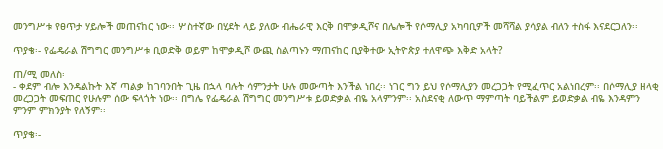መንግሥቱ የፀጥታ ሃይሎች መጠናከር ነው፡፡ ሦስተኛው በሂደት ላይ ያለው ብሔራዊ እርቅ በሞቃዲሾና በሌሎች የሶማሊያ አካባቢዎች መሻሻል ያሳያል ብለን ተስፋ እናደርጋለን፡፡

ጥያቄ፡- የፌዴራል ሽግግር መንግሥቱ ቢወድቅ ወይም ከሞቃዲሾ ውጪ ስልጣኑን ማጠናከር ቢያቅተው ኢትዮጵያ ተለዋጭ እቅድ አላት?

ጠ/ሚ መለስ፡
- ቀደም ብሎ እንዳልኩት እኛ ጣልቃ ከገባንበት ጊዜ በኋላ ባሉት ሳምንታት ሁሉ መውጣት እንችል ነበረ፡፡ ነገር ግን ይህ የሶማሊያን መረጋጋት የሚፈጥር አልነበረም፡፡ በሶማሊያ ዘላቂ መረጋጋት መፍጠር የሁሉም ሰው ፍላጎት ነው፡፡ በግሌ የፌዴራል ሽግግር መንግሥቱ ይወድቃል ብዬ አላምንም፡፡ አስደናቂ ለውጥ ማምጣት ባይችልም ይወድቃል ብዬ እንዳምን ምንም ምክንያት የለኝም፡፡

ጥያቄ፡-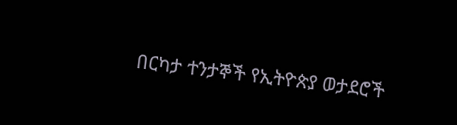በርካታ ተንታኞች የኢትዮጵያ ወታደሮች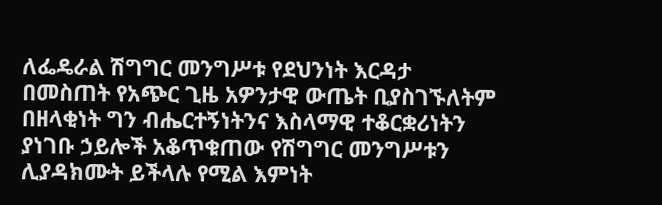ለፌዴራል ሽግግር መንግሥቱ የደህንነት እርዳታ በመስጠት የአጭር ጊዜ አዎንታዊ ውጤት ቢያስገኙለትም በዘላቂነት ግን ብሔርተኝነትንና እስላማዊ ተቆርቋሪነትን ያነገቡ ኃይሎች አቆጥቁጠው የሽግግር መንግሥቱን ሊያዳክሙት ይችላሉ የሚል እምነት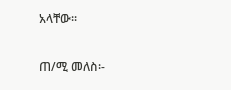አላቸው፡፡

ጠ/ሚ መለስ፡-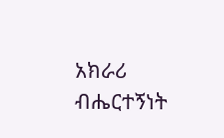አክራሪ ብሔርተኝነት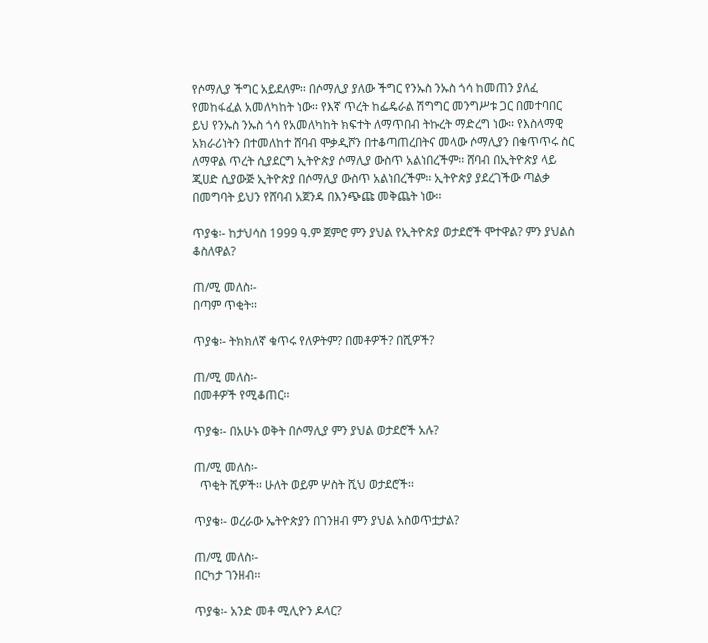የሶማሊያ ችግር አይደለም፡፡ በሶማሊያ ያለው ችግር የንኡስ ንኡስ ጎሳ ከመጠን ያለፈ የመከፋፈል አመለካከት ነው፡፡ የእኛ ጥረት ከፌዴራል ሽግግር መንግሥቱ ጋር በመተባበር ይህ የንኡስ ንኡስ ጎሳ የአመለካከት ክፍተት ለማጥበብ ትኩረት ማድረግ ነው፡፡ የእስላማዊ አክራሪነትን በተመለከተ ሸባብ ሞቃዲሾን በተቆጣጠረበትና መላው ሶማሊያን በቁጥጥሩ ስር ለማዋል ጥረት ሲያደርግ ኢትዮጵያ ሶማሊያ ውስጥ አልነበረችም፡፡ ሸባብ በኢትዮጵያ ላይ ጂሀድ ሲያውጅ ኢትዮጵያ በሶማሊያ ውስጥ አልነበረችም፡፡ ኢትዮጵያ ያደረገችው ጣልቃ በመግባት ይህን የሸባብ አጀንዳ በእንጭጩ መቅጨት ነው፡፡

ጥያቄ፡- ከታህሳስ 1999 ዓ.ም ጀምሮ ምን ያህል የኢትዮጵያ ወታደሮች ሞተዋል? ምን ያህልስ ቆስለዋል?

ጠ/ሚ መለስ፡-
በጣም ጥቂት፡፡

ጥያቄ፡- ትክክለኛ ቁጥሩ የለዎትም? በመቶዎች? በሺዎች?

ጠ/ሚ መለስ፡-
በመቶዎች የሚቆጠር፡፡

ጥያቄ፡- በአሁኑ ወቅት በሶማሊያ ምን ያህል ወታደሮች አሉ?

ጠ/ሚ መለስ፡-
  ጥቂት ሺዎች፡፡ ሁለት ወይም ሦስት ሺህ ወታደሮች፡፡

ጥያቄ፡- ወረራው ኤትዮጵያን በገንዘብ ምን ያህል አስወጥቷታል?

ጠ/ሚ መለስ፡-
በርካታ ገንዘብ፡፡

ጥያቄ፡- አንድ መቶ ሚሊዮን ዶላር?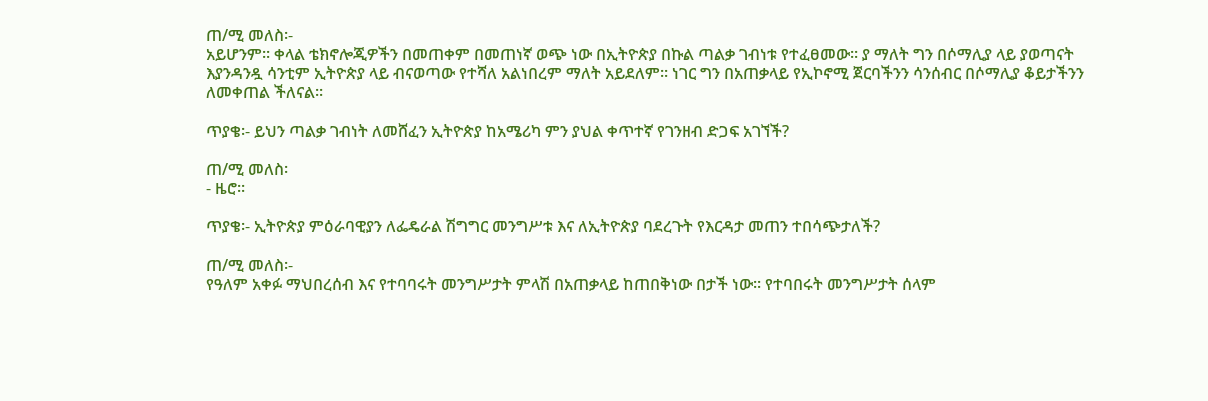ጠ/ሚ መለስ፡-
አይሆንም፡፡ ቀላል ቴክኖሎጂዎችን በመጠቀም በመጠነኛ ወጭ ነው በኢትዮጵያ በኩል ጣልቃ ገብነቱ የተፈፀመው፡፡ ያ ማለት ግን በሶማሊያ ላይ ያወጣናት እያንዳንዷ ሳንቲም ኢትዮጵያ ላይ ብናወጣው የተሻለ አልነበረም ማለት አይደለም፡፡ ነገር ግን በአጠቃላይ የኢኮኖሚ ጀርባችንን ሳንሰብር በሶማሊያ ቆይታችንን ለመቀጠል ችለናል፡፡

ጥያቄ፡- ይህን ጣልቃ ገብነት ለመሸፈን ኢትዮጵያ ከአሜሪካ ምን ያህል ቀጥተኛ የገንዘብ ድጋፍ አገኘች?

ጠ/ሚ መለስ፡
- ዜሮ፡፡

ጥያቄ፡- ኢትዮጵያ ምዕራባዊያን ለፌዴራል ሽግግር መንግሥቱ እና ለኢትዮጵያ ባደረጉት የእርዳታ መጠን ተበሳጭታለች?

ጠ/ሚ መለስ፡-
የዓለም አቀፉ ማህበረሰብ እና የተባባሩት መንግሥታት ምላሽ በአጠቃላይ ከጠበቅነው በታች ነው፡፡ የተባበሩት መንግሥታት ሰላም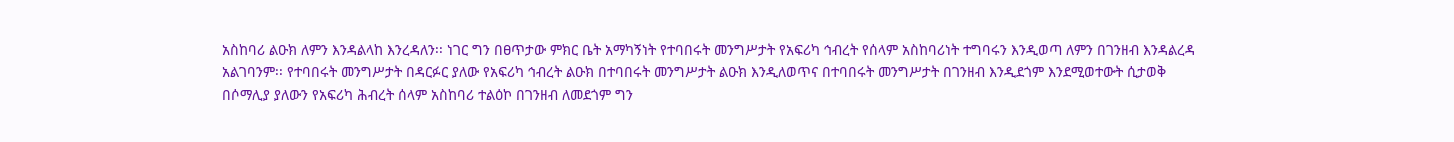አስከባሪ ልዑክ ለምን እንዳልላከ እንረዳለን፡፡ ነገር ግን በፀጥታው ምክር ቤት አማካኝነት የተባበሩት መንግሥታት የአፍሪካ ኅብረት የሰላም አስከባሪነት ተግባሩን እንዲወጣ ለምን በገንዘብ እንዳልረዳ አልገባንም፡፡ የተባበሩት መንግሥታት በዳርፉር ያለው የአፍሪካ ኅብረት ልዑክ በተባበሩት መንግሥታት ልዑክ እንዲለወጥና በተባበሩት መንግሥታት በገንዘብ እንዲደጎም እንደሚወተውት ሲታወቅ በሶማሊያ ያለውን የአፍሪካ ሕብረት ሰላም አስከባሪ ተልዕኮ በገንዘብ ለመደጎም ግን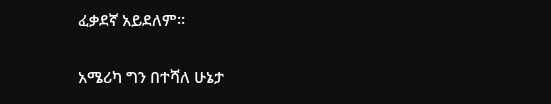ፈቃደኛ አይደለም፡፡

አሜሪካ ግን በተሻለ ሁኔታ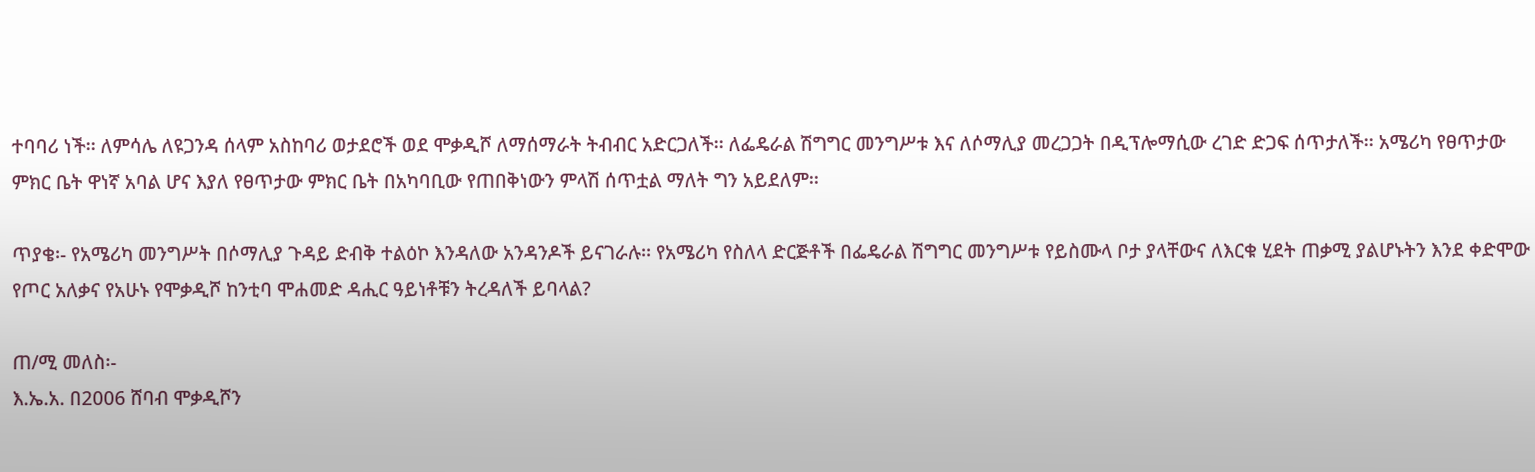ተባባሪ ነች፡፡ ለምሳሌ ለዩጋንዳ ሰላም አስከባሪ ወታደሮች ወደ ሞቃዲሾ ለማሰማራት ትብብር አድርጋለች፡፡ ለፌዴራል ሽግግር መንግሥቱ እና ለሶማሊያ መረጋጋት በዲፕሎማሲው ረገድ ድጋፍ ሰጥታለች፡፡ አሜሪካ የፀጥታው ምክር ቤት ዋነኛ አባል ሆና እያለ የፀጥታው ምክር ቤት በአካባቢው የጠበቅነውን ምላሽ ሰጥቷል ማለት ግን አይደለም፡፡

ጥያቄ፡- የአሜሪካ መንግሥት በሶማሊያ ጉዳይ ድብቅ ተልዕኮ እንዳለው አንዳንዶች ይናገራሉ፡፡ የአሜሪካ የስለላ ድርጅቶች በፌዴራል ሽግግር መንግሥቱ የይስሙላ ቦታ ያላቸውና ለእርቁ ሂደት ጠቃሚ ያልሆኑትን እንደ ቀድሞው የጦር አለቃና የአሁኑ የሞቃዲሾ ከንቲባ ሞሐመድ ዳሒር ዓይነቶቹን ትረዳለች ይባላል?

ጠ/ሚ መለስ፡-
እ.ኤ.አ. በ2006 ሸባብ ሞቃዲሾን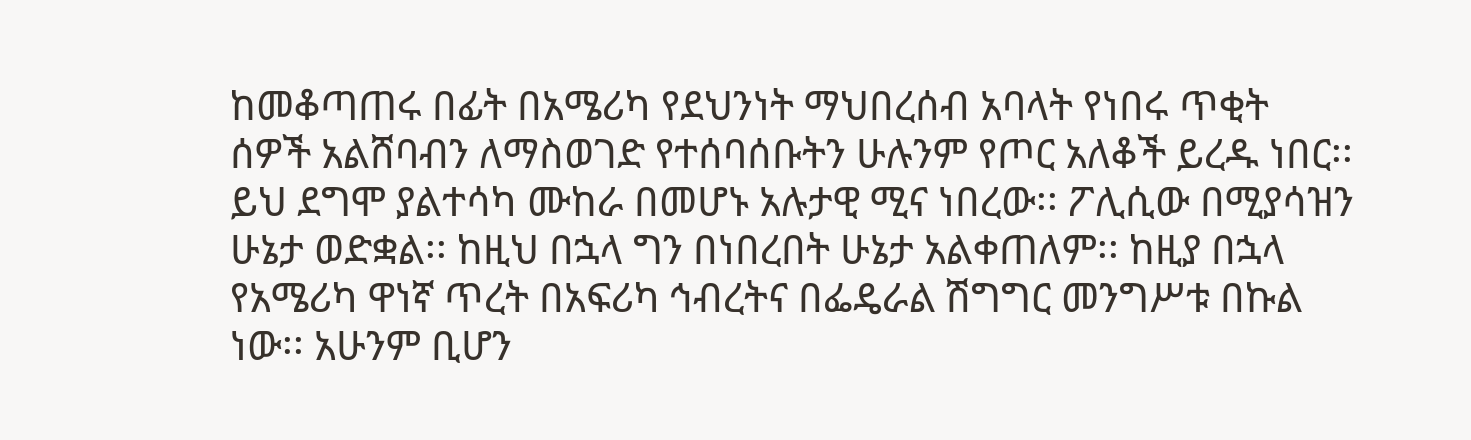ከመቆጣጠሩ በፊት በአሜሪካ የደህንነት ማህበረሰብ አባላት የነበሩ ጥቂት ሰዎች አልሸባብን ለማስወገድ የተሰባሰቡትን ሁሉንም የጦር አለቆች ይረዱ ነበር፡፡ ይህ ደግሞ ያልተሳካ ሙከራ በመሆኑ አሉታዊ ሚና ነበረው፡፡ ፖሊሲው በሚያሳዝን ሁኔታ ወድቋል፡፡ ከዚህ በኋላ ግን በነበረበት ሁኔታ አልቀጠለም፡፡ ከዚያ በኋላ የአሜሪካ ዋነኛ ጥረት በአፍሪካ ኅብረትና በፌዴራል ሽግግር መንግሥቱ በኩል ነው፡፡ አሁንም ቢሆን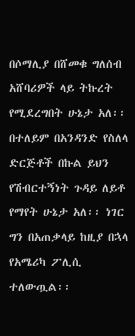በሶማሊያ በሸመቁ ግለሰብ አሸባሪዎች ላይ ትኩረት የሚደረግበት ሁኔታ አለ፡፡ በተለይም በአንዳንድ የስለላ ድርጅቶች በኩል ይህን የሽብርተኝነት ጉዳይ ለይቶ የማየት ሁኔታ አለ፡፡ ነገር ግን በአጠቃላይ ከዚያ በኋላ የአሜሪካ ፖሊሲ ተለውጧል፡፡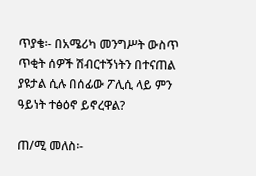ጥያቄ፡- በአሜሪካ መንግሥት ውስጥ ጥቂት ሰዎች ሽብርተኝነትን በተናጠል ያዩታል ሲሉ በሰፊው ፖሊሲ ላይ ምን ዓይነት ተፅዕኖ ይኖረዋል?

ጠ/ሚ መለስ፡-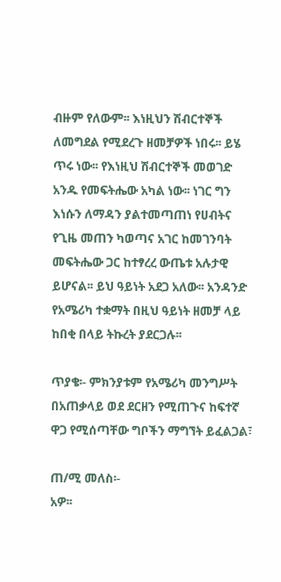ብዙም የለውም፡፡ እነዚህን ሽብርተኞች ለመግደል የሚደረጉ ዘመቻዎች ነበሩ፡፡ ይሄ ጥሩ ነው፡፡ የእነዚህ ሽብርተኞች መወገድ አንዱ የመፍትሔው አካል ነው፡፡ ነገር ግን እነሱን ለማዳን ያልተመጣጠነ የሀብትና የጊዜ መጠን ካወጣና አገር ከመገንባት መፍትሔው ጋር ከተፃረረ ውጤቱ አሉታዊ ይሆናል፡፡ ይህ ዓይነት አደጋ አለው፡፡ አንዳንድ የአሜሪካ ተቋማት በዚህ ዓይነት ዘመቻ ላይ ከበቂ በላይ ትኩረት ያደርጋሉ፡፡

ጥያቄ፡- ምክንያቱም የአሜሪካ መንግሥት በአጠቃላይ ወደ ደርዘን የሚጠጉና ከፍተኛ ዋጋ የሚሰጣቸው ግቦችን ማግኘት ይፈልጋል፣

ጠ/ሚ መለስ፡-
አዎ፡፡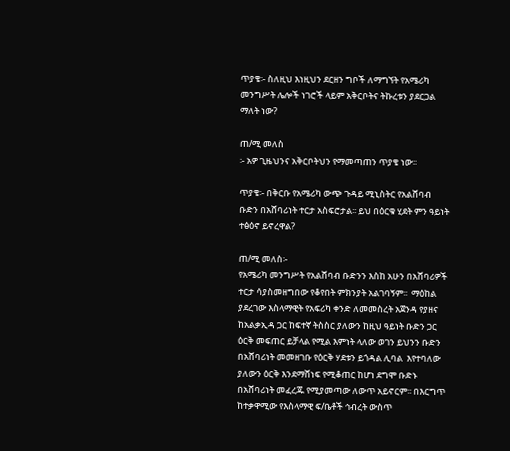ጥያቄ፡- ስለዚህ እነዚህን ደርዘን ግቦች ለማግኘት የአሜሪካ መንግሥት ሌሎች ነገሮች ላይም አቅርቦትና ትኩረቱን ያደርጋል ማለት ነው?

ጠ/ሚ መለስ
፡- አዎ ጊዜህንና አቅርቦትህን የማመጣጠን ጥያቄ ነው፡፡

ጥያቄ፡- በቅርቡ የአሜሪካ ውጭ ጉዳይ ሚኒስትር የአልሸባብ ቡድን በአሸባሪነት ተርታ አስፍሮታል፡፡ ይህ በዕርቁ ሂደት ምን ዓይነት ተፅዕኖ ይኖረዋል?

ጠ/ሚ መለስ፡-
የአሜሪካ መንግሥት የአልሸባብ ቡድንን እስከ አሁን በአሸባሪዎች ተርታ ሳያስመዘግበው የቆየበት ምክንያት አልገባኝም፡፡  ማዕከል ያደረገው እስላማዊት የአፍሪካ ቀንድ ለመመስረት አጀንዳ የያዘና ከአልቃኢዳ ጋር ከፍተኛ ትስስር ያለውን ከዚህ ዓይነት ቡድን ጋር ዕርቅ መፍጠር ይቻላል የሚል እምነት ላለው ወገን ይህንን ቡድን በአሸባሪነት መመዘገቡ የዕርቅ ሃደቱን ይጎዳል ሊባል  እየተባለው ያለውን ዕርቅ እንደማሸነፍ የሚቆጠር ከሆነ ደግሞ ቡድኑ በአሸባሪነት መፈረጁ የሚያመጣው ለውጥ አይኖርም፡፡ በእርግጥ ከተቃዋሚው የእስላማዊ ፍ/ቤቶች ኅብረት ውስጥ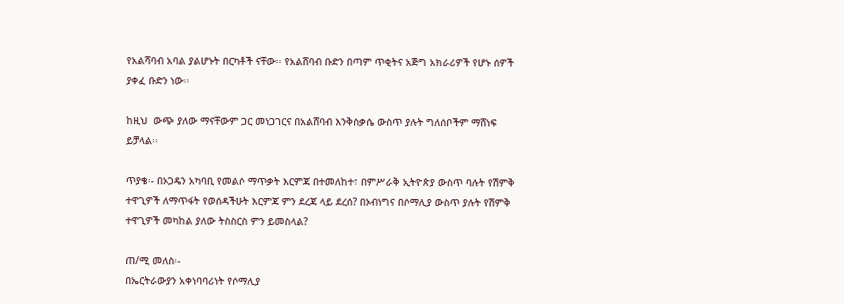የአልሻባብ አባል ያልሆኑት በርካቶች ናቸው፡፡ የአልሸባብ ቡድን በጣም ጥቂትና አጅግ አክራሪዎች የሆኑ ሰዎች ያቀፈ ቡድን ነው፡፡

ከዚህ  ውጭ ያለው ማናቸውም ጋር መነጋገርና በአልሸባብ እንቅስቃሴ ውስጥ ያሉት ግለሰቦችም ማሸነፍ ይቻላል፡፡

ጥያቄ፡- በኦጋዴን አካባቢ የመልሶ ማጥቃት እርምጃ በተመለከተ፣ በምሥራቅ ኢትዮጵያ ውስጥ ባሉት የሽምቅ ተዋጊዎች ለማጥፋት የወሰዳችሁት እርምጃ ምን ደረጃ ላይ ደረሰ? በኦብነግና በሶማሊያ ውስጥ ያሉት የሽምቅ ተዋጊዎች መካከል ያለው ትስስርስ ምን ይመስላል?

ጠ/ሚ መለስ፡-
በኤርትራውያን አቀነባባሪነት የሶማሊያ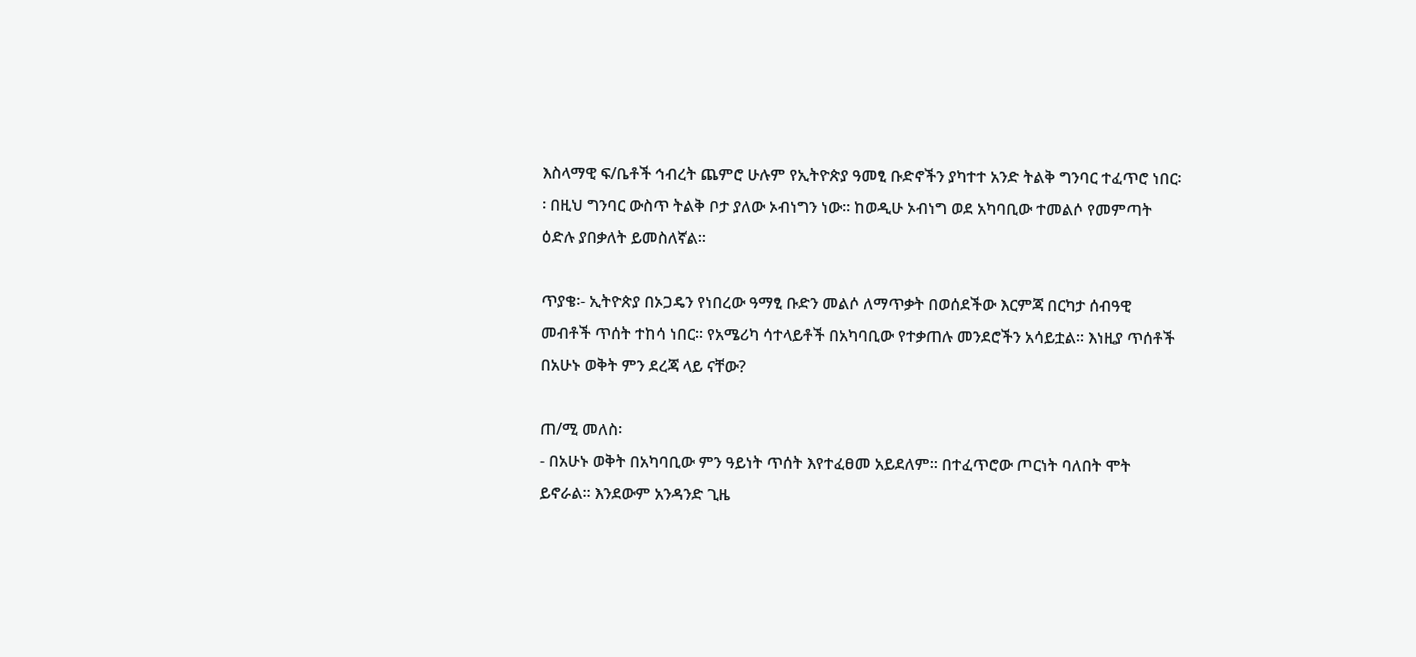እስላማዊ ፍ/ቤቶች ኅብረት ጨምሮ ሁሉም የኢትዮጵያ ዓመፂ ቡድኖችን ያካተተ አንድ ትልቅ ግንባር ተፈጥሮ ነበር፡፡ በዚህ ግንባር ውስጥ ትልቅ ቦታ ያለው ኦብነግን ነው፡፡ ከወዲሁ ኦብነግ ወደ አካባቢው ተመልሶ የመምጣት ዕድሉ ያበቃለት ይመስለኛል፡፡

ጥያቄ፡- ኢትዮጵያ በኦጋዴን የነበረው ዓማፂ ቡድን መልሶ ለማጥቃት በወሰደችው እርምጃ በርካታ ሰብዓዊ መብቶች ጥሰት ተከሳ ነበር፡፡ የአሜሪካ ሳተላይቶች በአካባቢው የተቃጠሉ መንደሮችን አሳይቷል፡፡ እነዚያ ጥሰቶች በአሁኑ ወቅት ምን ደረጃ ላይ ናቸው?

ጠ/ሚ መለስ፡
- በአሁኑ ወቅት በአካባቢው ምን ዓይነት ጥሰት እየተፈፀመ አይደለም፡፡ በተፈጥሮው ጦርነት ባለበት ሞት ይኖራል፡፡ እንደውም አንዳንድ ጊዜ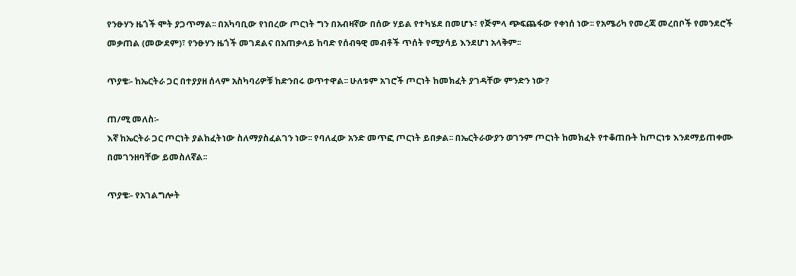የንፁሃን ዜጎች ሞት ያጋጥማል፡፡ በአካባቢው የነበረው ጦርነት ግን በአብዛኛው በሰው ሃይል የተካሄደ በመሆኑ፣ የጅምላ ጭፍጨፋው የቀነሰ ነው፡፡ የአሜሪካ የመረጃ መረበቦች የመንደሮች መቃጠል (መውደም)፣ የንፁሃን ዜጎች መገደልና በአጠቃላይ ከባድ የሰብዓዊ መብቶች ጥሰት የሚያሳይ እንደሆነ አላቅም፡፡

ጥያቄ፡- ከኤርትራ ጋር በተያያዘ ሰላም አስካባሪዎቹ ከድንበሩ ወጥተዋል፡፡ ሁለቱም አገሮች ጦርነት ከመክፈት ያገዳቸው ምንድን ነው?

ጠ/ሚ መለስ፡-
እኛ ከኤርትራ ጋር ጦርነት ያልከፈትነው ስለማያስፈልገን ነው፡፡ የባለፈው አንድ መጥፎ ጦርነት ይበቃል፡፡ በኤርትራውያን ወገንም ጦርነት ከመክፈት የተቆጠቡት ከጦርነቱ እንደማይጠቀሙ በመገንዘባቸው ይመስለኛል፡፡

ጥያቄ፡- የአገልግሎት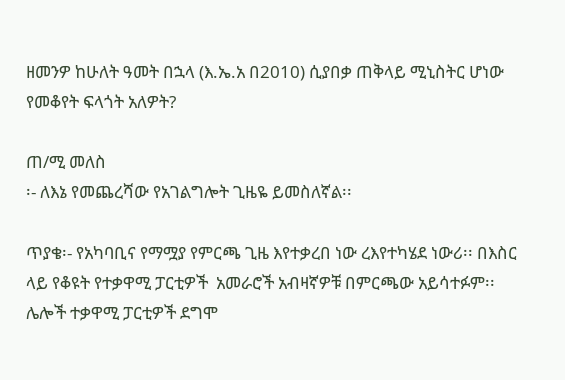ዘመንዎ ከሁለት ዓመት በኋላ (እ.ኤ.አ በ2010) ሲያበቃ ጠቅላይ ሚኒስትር ሆነው የመቆየት ፍላጎት አለዎት?

ጠ/ሚ መለስ
፡- ለእኔ የመጨረሻው የአገልግሎት ጊዜዬ ይመስለኛል፡፡

ጥያቄ፡- የአካባቢና የማሟያ የምርጫ ጊዜ እየተቃረበ ነው ረእየተካሄደ ነውሪ፡፡ በእስር ላይ የቆዩት የተቃዋሚ ፓርቲዎች  አመራሮች አብዛኛዎቹ በምርጫው አይሳተፉም፡፡ ሌሎች ተቃዋሚ ፓርቲዎች ደግሞ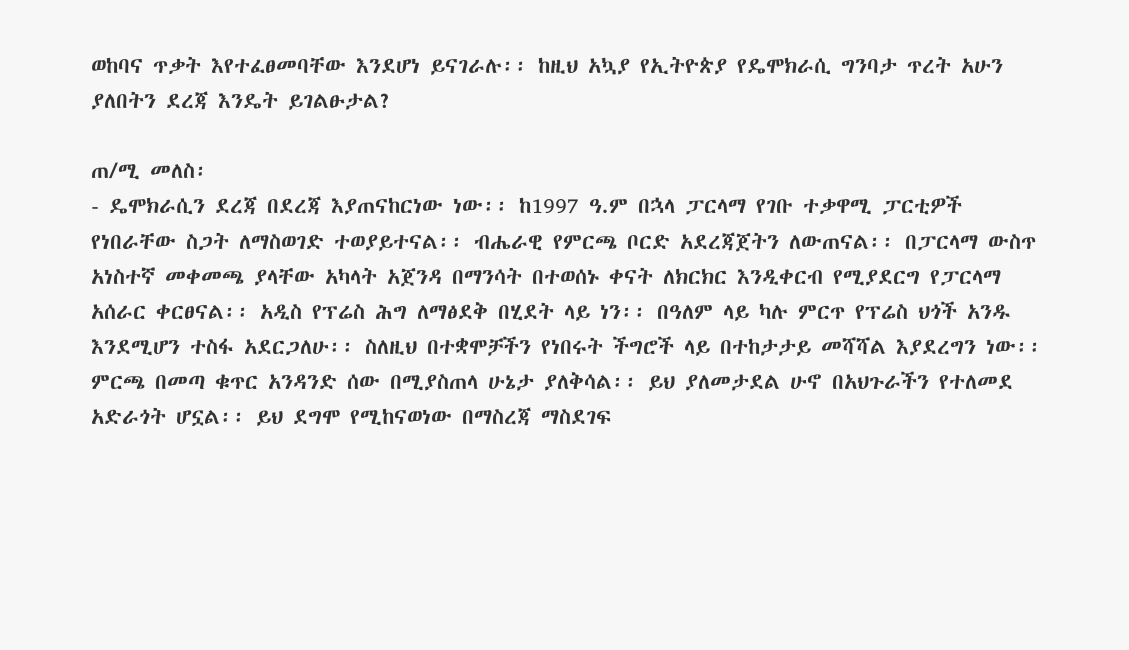ወከባና ጥቃት እየተፈፀመባቸው እንደሆነ ይናገራሉ፡፡ ከዚህ አኳያ የኢትዮጵያ የዴሞክራሲ ግንባታ ጥረት አሁን ያለበትን ደረጃ እንዴት ይገልፁታል?

ጠ/ሚ መለስ፡
- ዴሞክራሲን ደረጃ በደረጃ እያጠናከርነው ነው፡፡ ከ1997 ዓ.ም በኋላ ፓርላማ የገቡ ተቃዋሚ ፓርቲዎች የነበራቸው ስጋት ለማስወገድ ተወያይተናል፡፡ ብሔራዊ የምርጫ ቦርድ አደረጃጀትን ለውጠናል፡፡ በፓርላማ ውስጥ አነስተኛ መቀመጫ ያላቸው አካላት አጀንዳ በማንሳት በተወሰኑ ቀናት ለክርክር እንዲቀርብ የሚያደርግ የፓርላማ አሰራር ቀርፀናል፡፡ አዲስ የፕሬስ ሕግ ለማፅደቅ በሂደት ላይ ነን፡፡ በዓለም ላይ ካሉ ምርጥ የፕሬስ ህጎች አንዱ እንደሚሆን ተስፋ አደርጋለሁ፡፡ ስለዚህ በተቋሞቻችን የነበሩት ችግሮች ላይ በተከታታይ መሻሻል እያደረግን ነው፡፡ ምርጫ በመጣ ቁጥር አንዳንድ ሰው በሚያስጠላ ሁኔታ ያለቅሳል፡፡ ይህ ያለመታደል ሁኖ በአህጉራችን የተለመደ አድራጎት ሆኗል፡፡ ይህ ደግሞ የሚከናወነው በማስረጃ ማስደገፍ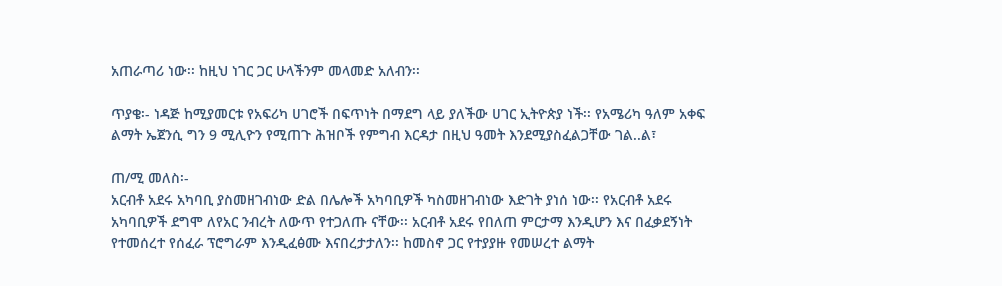አጠራጣሪ ነው፡፡ ከዚህ ነገር ጋር ሁላችንም መላመድ አለብን፡፡

ጥያቄ፡- ነዳጅ ከሚያመርቱ የአፍሪካ ሀገሮች በፍጥነት በማደግ ላይ ያለችው ሀገር ኢትዮጵያ ነች፡፡ የአሜሪካ ዓለም አቀፍ ልማት ኤጀንሲ ግን 9 ሚሊዮን የሚጠጉ ሕዝቦች የምግብ እርዳታ በዚህ ዓመት እንደሚያስፈልጋቸው ገል..ል፣

ጠ/ሚ መለስ፡-
አርብቶ አደሩ አካባቢ ያስመዘገብነው ድል በሌሎች አካባቢዎች ካስመዘገብነው እድገት ያነሰ ነው፡፡ የአርብቶ አደሩ አካባቢዎች ደግሞ ለየአር ንብረት ለውጥ የተጋለጡ ናቸው፡፡ አርብቶ አደሩ የበለጠ ምርታማ እንዲሆን እና በፈቃደኝነት የተመሰረተ የሰፈራ ፕሮግራም እንዲፈፅሙ እናበረታታለን፡፡ ከመስኖ ጋር የተያያዙ የመሠረተ ልማት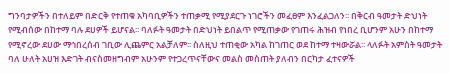ግንባታዎችን በተለይም በድርቅ የተጠቁ አካባቢዎችን ተጠቃሚ የሚያደርጉ ነገሮችን መፈፀም እንፈልጋለን፡፡ በቅርብ ዓመታት ድህነት የሚብሰው በከተማ ባሉ ደሀዎች ይሆናል፡፡ ባለፉት ዓመታት በድህነት ይበልጥ የሚጠቃው የገጠሩ ሕዝብ የነበረ ቢሆንም አሁን በከተማ የሚኖረው ደሀው ማኅበረሰብ ገቢው ሊጨምር አልቻለም፡፡ ስለዚህ ተጠቂው አካል ከገጠር ወደ ከተማ ተዛውሯል፡፡ ላለፉት አምስት ዓመታት ባለ ሁለት አሀዝ እድገት ብናስመዘግብም አሁንም የተጋረጥናቸውና መልስ መስጠት ያለብን በርካታ ፈተናዎች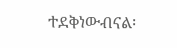ተደቅነውብናል፡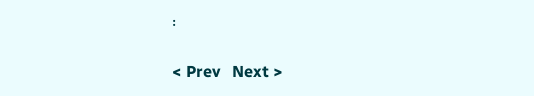፡

< Prev   Next >